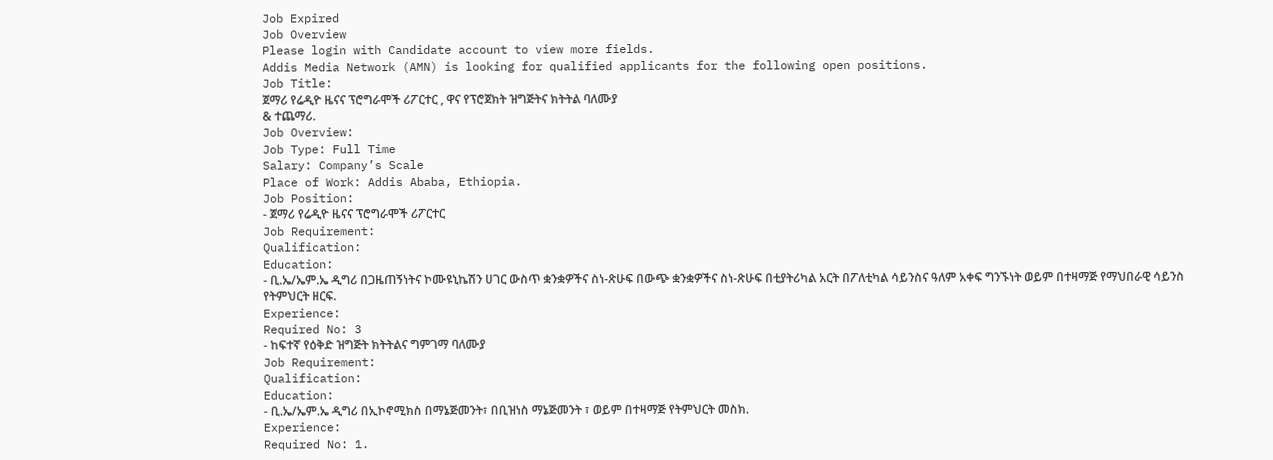Job Expired
Job Overview
Please login with Candidate account to view more fields.
Addis Media Network (AMN) is looking for qualified applicants for the following open positions.
Job Title:
ጀማሪ የሬዲዮ ዜናና ፕሮግራሞች ሪፖርተር , ዋና የፕሮጀክት ዝግጅትና ክትትል ባለሙያ
& ተጨማሪ.
Job Overview:
Job Type: Full Time
Salary: Company’s Scale
Place of Work: Addis Ababa, Ethiopia.
Job Position:
- ጀማሪ የሬዲዮ ዜናና ፕሮግራሞች ሪፖርተር
Job Requirement:
Qualification:
Education:
- ቢ.ኤ/ኤም.ኤ ዲግሪ በጋዜጠኝነትና ኮሙዩኒኬሽን ሀገር ውስጥ ቋንቋዎችና ስነ-ጽሁፍ በውጭ ቋንቋዎችና ስነ-ጽሁፍ በቲያትሪካል አርት በፖለቲካል ሳይንስና ዓለም አቀፍ ግንኙነት ወይም በተዛማጅ የማህበራዊ ሳይንስ የትምህርት ዘርፍ.
Experience:
Required No: 3
- ከፍተኛ የዕቅድ ዝግጅት ክትትልና ግምገማ ባለሙያ
Job Requirement:
Qualification:
Education:
- ቢ.ኤ/ኤም.ኤ ዲግሪ በኢኮኖሚክስ በማኔጅመንት፣ በቢዝነስ ማኔጅመንት ፣ ወይም በተዛማጅ የትምህርት መስክ.
Experience:
Required No: 1.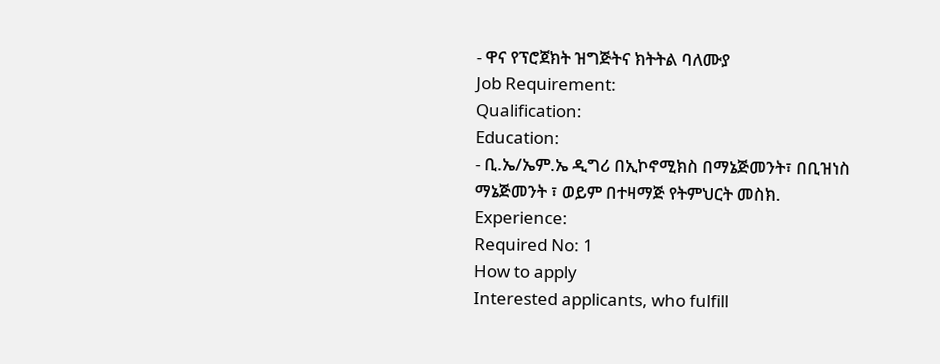- ዋና የፕሮጀክት ዝግጅትና ክትትል ባለሙያ
Job Requirement:
Qualification:
Education:
- ቢ.ኤ/ኤም.ኤ ዲግሪ በኢኮኖሚክስ በማኔጅመንት፣ በቢዝነስ ማኔጅመንት ፣ ወይም በተዛማጅ የትምህርት መስክ.
Experience:
Required No: 1
How to apply
Interested applicants, who fulfill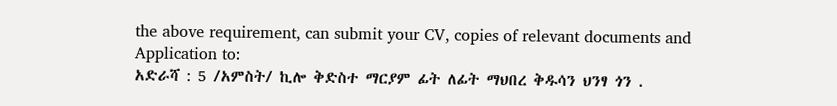the above requirement, can submit your CV, copies of relevant documents and Application to:
አድራሻ : 5 /አምስት/ ኪሎ ቅድስተ ማርያም ፊት ለፊት ማህበረ ቅዱሳን ህንፃ ጎን .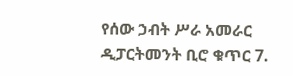የሰው ኃብት ሥራ አመራር ዲፓርትመንት ቢሮ ቁጥር 7.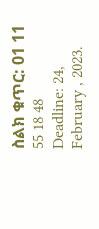ስልክ ቁጥር: 01 11 55 18 48
Deadline: 24, February , 2023.